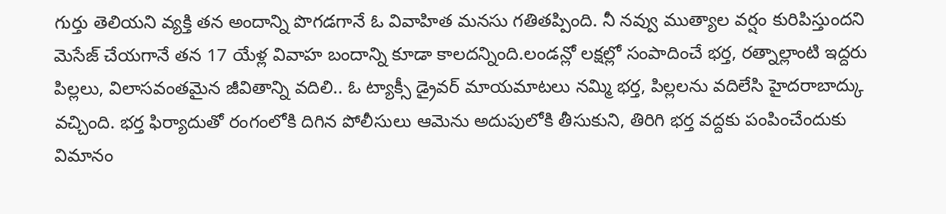గుర్తు తెలియని వ్యక్తి తన అందాన్ని పొగడగానే ఓ వివాహిత మనసు గతితప్పింది. నీ నవ్వు ముత్యాల వర్షం కురిపిస్తుందని మెసేజ్ చేయగానే తన 17 యేళ్ల వివాహ బందాన్ని కూడా కాలదన్నింది.లండన్లో లక్షల్లో సంపాదించే భర్త, రత్నాల్లాంటి ఇద్దరు పిల్లలు, విలాసవంతమైన జీవితాన్ని వదిలి.. ఓ ట్యాక్సీ డ్రైవర్ మాయమాటలు నమ్మి భర్త, పిల్లలను వదిలేసి హైదరాబాద్కు వచ్చింది. భర్త ఫిర్యాదుతో రంగంలోకి దిగిన పోలీసులు ఆమెను అదుపులోకి తీసుకుని, తిరిగి భర్త వద్దకు పంపించేందుకు విమానం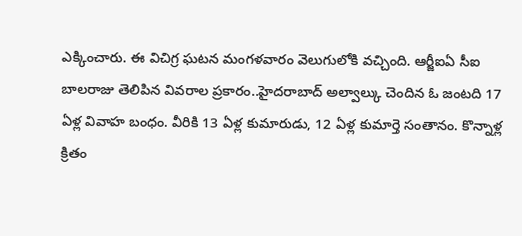ఎక్కించారు. ఈ విచిగ్ర ఘటన మంగళవారం వెలుగులోకి వచ్చింది. ఆర్జీఐఏ సీఐ బాలరాజు తెలిపిన వివరాల ప్రకారం..హైదరాబాద్ అల్వాల్కు చెందిన ఓ జంటది 17 ఏళ్ల వివాహ బంధం. వీరికి 13 ఏళ్ల కుమారుడు, 12 ఏళ్ల కుమార్తె సంతానం. కొన్నాళ్ల క్రితం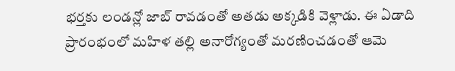భర్తకు లండన్లో జాబ్ రావడంతో అతడు అక్కడికి వెళ్లాడు. ఈ ఏడాది ప్రారంభంలో మహిళ తల్లి అనారోగ్యంతో మరణించడంతో ఆమె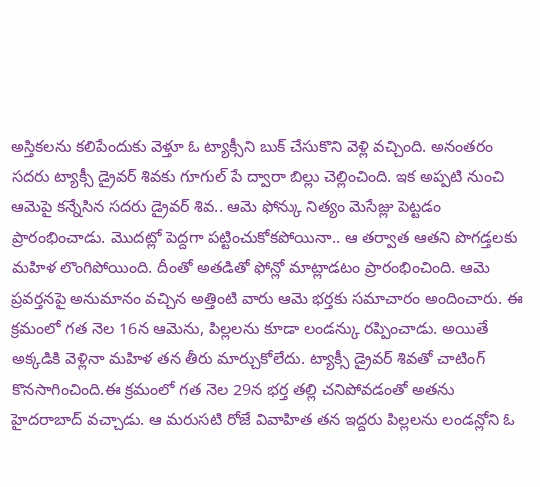అస్తికలను కలిపేందుకు వెళ్తూ ఓ ట్యాక్సీని బుక్ చేసుకొని వెళ్లి వచ్చింది. అనంతరం సదరు ట్యాక్సీ డ్రైవర్ శివకు గూగుల్ పే ద్వారా బిల్లు చెల్లించింది. ఇక అప్పటి నుంచి ఆమెపై కన్నేసిన సదరు డ్రైవర్ శివ.. ఆమె ఫోన్కు నిత్యం మెసేజ్లు పెట్టడం ప్రారంభించాడు. మొదట్లో పెద్దగా పట్టించుకోకపోయినా.. ఆ తర్వాత ఆతని పొగడ్తలకు మహిళ లొంగిపోయింది. దీంతో అతడితో ఫోన్లో మాట్లాడటం ప్రారంభించింది. ఆమె ప్రవర్తనపై అనుమానం వచ్చిన అత్తింటి వారు ఆమె భర్తకు సమాచారం అందించారు. ఈ క్రమంలో గత నెల 16న ఆమెను, పిల్లలను కూడా లండన్కు రప్పించాడు. అయితే అక్కడికి వెళ్లినా మహిళ తన తీరు మార్చుకోలేదు. ట్యాక్సీ డ్రైవర్ శివతో చాటింగ్ కొనసాగించింది.ఈ క్రమంలో గత నెల 29న భర్త తల్లి చనిపోవడంతో అతను హైదరాబాద్ వచ్చాడు. ఆ మరుసటి రోజే వివాహిత తన ఇద్దరు పిల్లలను లండన్లోని ఓ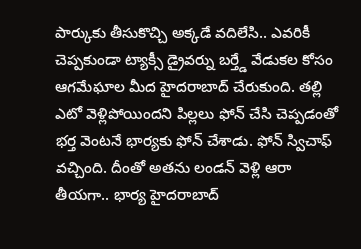పార్కుకు తీసుకొచ్చి అక్కడే వదిలేసి.. ఎవరికీ చెప్పకుండా ట్యాక్సీ డ్రైవర్ను బర్త్డే వేడుకల కోసం ఆగమేఘాల మీద హైదరాబాద్ చేరుకుంది. తల్లి ఎటో వెళ్లిపోయిందని పిల్లలు ఫోన్ చేసి చెప్పడంతో భర్త వెంటనే భార్యకు ఫోన్ చేశాడు. ఫోన్ స్విచాఫ్ వచ్చింది. దీంతో అతను లండన్ వెళ్లి ఆరా తీయగా.. భార్య హైదరాబాద్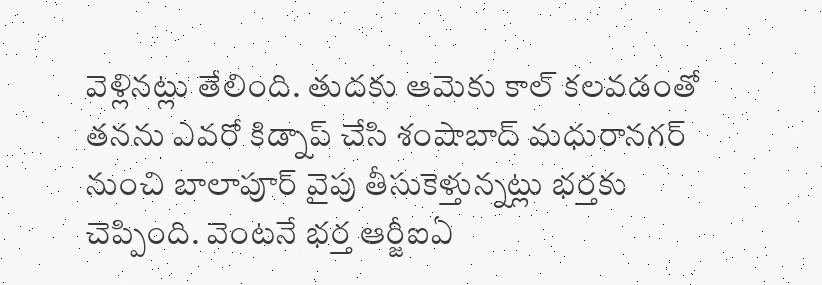వెళ్లినట్లు తేలింది. తుదకు ఆమెకు కాల్ కలవడంతో తనను ఎవరో కిడ్నాప్ చేసి శంషాబాద్ మధురానగర్ నుంచి బాలాపూర్ వైపు తీసుకెళ్తున్నట్లు భర్తకు చెప్పింది. వెంటనే భర్త ఆర్జీఐఏ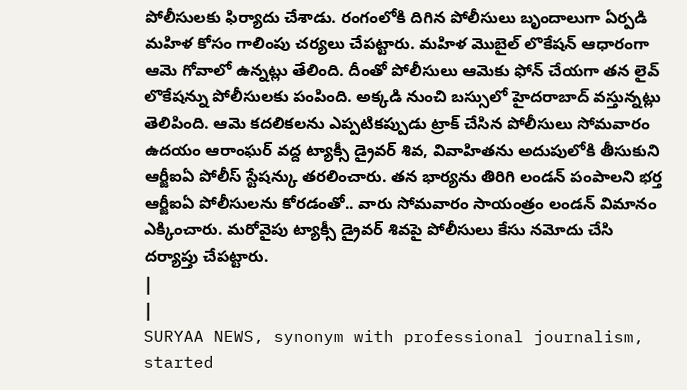పోలీసులకు ఫిర్యాదు చేశాడు. రంగంలోకి దిగిన పోలీసులు బృందాలుగా ఏర్పడి మహిళ కోసం గాలింపు చర్యలు చేపట్టారు. మహిళ మొబైల్ లొకేషన్ ఆధారంగా ఆమె గోవాలో ఉన్నట్లు తేలింది. దీంతో పోలీసులు ఆమెకు ఫోన్ చేయగా తన లైవ్ లొకేషన్ను పోలీసులకు పంపింది. అక్కడి నుంచి బస్సులో హైదరాబాద్ వస్తున్నట్లు తెలిపింది. ఆమె కదలికలను ఎప్పటికప్పుడు ట్రాక్ చేసిన పోలీసులు సోమవారం ఉదయం ఆరాంఘర్ వద్ద ట్యాక్సీ డ్రైవర్ శివ, వివాహితను అదుపులోకి తీసుకుని ఆర్జీఐఏ పోలీస్ స్టేషన్కు తరలించారు. తన భార్యను తిరిగి లండన్ పంపాలని భర్త ఆర్జీఐఏ పోలీసులను కోరడంతో.. వారు సోమవారం సాయంత్రం లండన్ విమానం ఎక్కించారు. మరోవైపు ట్యాక్సీ డ్రైవర్ శివపై పోలీసులు కేసు నమోదు చేసి దర్యాప్తు చేపట్టారు.
|
|
SURYAA NEWS, synonym with professional journalism, started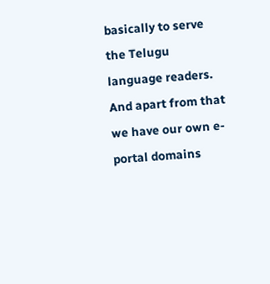basically to serve the Telugu language readers. And apart from that we have our own e-portal domains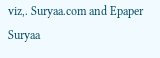viz,. Suryaa.com and Epaper Suryaa